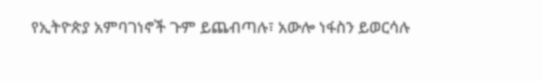የኢትዮጵያ አምባገነኖች ጉም ይጨብጣሉ፣ አውሎ ነፋስን ይወርሳሉ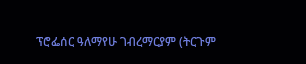ፕሮፌሰር ዓለማየሁ ገብረማርያም (ትርጉም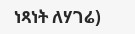ነጻነት ለሃገሬ)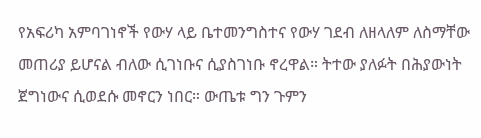የአፍሪካ አምባገነኖች የውሃ ላይ ቤተመንግስተና የውሃ ገደብ ለዘላለም ለስማቸው መጠሪያ ይሆናል ብለው ሲገነቡና ሲያስገነቡ ኖረዋል። ትተው ያለፉት በሕያውነት ጀግነውና ሲወደሱ መኖርን ነበር። ውጤቱ ግን ጉምን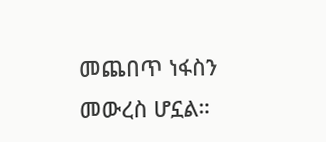መጨበጥ ነፋስን መውረስ ሆኗል።